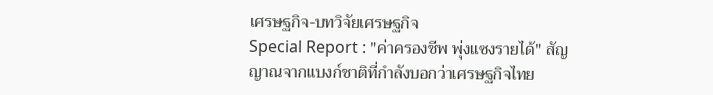เศรษฐกิจ-บทวิจัยเศรษฐกิจ
Special Report : "ค่าครองชีพ พุ่งแซงรายได้" สัญญาณจากแบงก์ชาติที่กำลังบอกว่าเศรษฐกิจไทย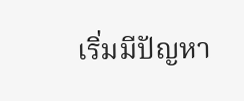เริ่มมีปัญหา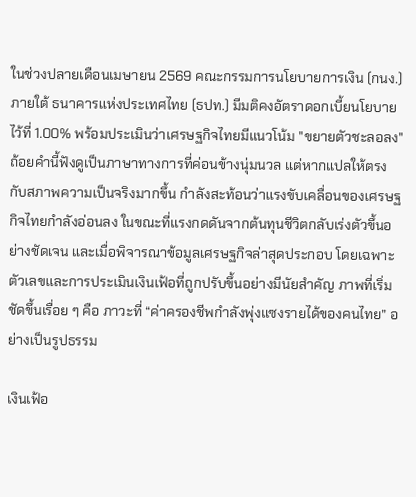ในช่วงปลายเดือนเมษายน 2569 คณะกรรมการนโยบายการเงิน (กนง.) ภายใต้ ธนาคารแห่งประเทศไทย (ธปท.) มีมติคงอัตราดอกเบี้ยนโยบายไว้ที่ 1.00% พร้อมประเมินว่าเศรษฐกิจไทยมีแนวโน้ม "ขยายตัวชะลอลง" ถ้อยคำนี้ฟังดูเป็นภาษาทางการที่ค่อนข้างนุ่มนวล แต่หากแปลให้ตรงกับสภาพความเป็นจริงมากขึ้น กำลังสะท้อนว่าแรงขับเคลื่อนของเศรษฐกิจไทยกำลังอ่อนลง ในขณะที่แรงกดดันจากต้นทุนชีวิตกลับเร่งตัวขึ้นอย่างชัดเจน และเมื่อพิจารณาข้อมูลเศรษฐกิจล่าสุดประกอบ โดยเฉพาะตัวเลขและการประเมินเงินเฟ้อที่ถูกปรับขึ้นอย่างมีนัยสำคัญ ภาพที่เริ่มชัดขึ้นเรื่อย ๆ คือ ภาวะที่ “ค่าครองชีพกำลังพุ่งแซงรายได้ของคนไทย” อย่างเป็นรูปธรรม

เงินเฟ้อ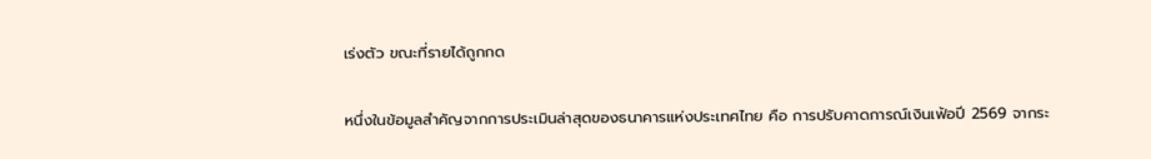เร่งตัว ขณะที่รายได้ถูกกด

หนึ่งในข้อมูลสำคัญจากการประเมินล่าสุดของธนาคารแห่งประเทศไทย คือ การปรับคาดการณ์เงินเฟ้อปี 2569 จากระ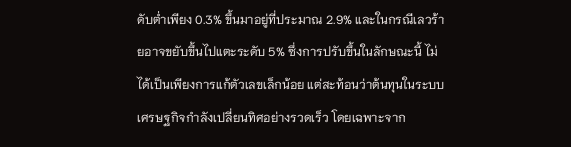ดับต่ำเพียง 0.3% ขึ้นมาอยู่ที่ประมาณ 2.9% และในกรณีเลวร้ายอาจขยับขึ้นไปแตะระดับ 5% ซึ่งการปรับขึ้นในลักษณะนี้ ไม่ได้เป็นเพียงการแก้ตัวเลขเล็กน้อย แต่สะท้อนว่าต้นทุนในระบบเศรษฐกิจกำลังเปลี่ยนทิศอย่างรวดเร็ว โดยเฉพาะจาก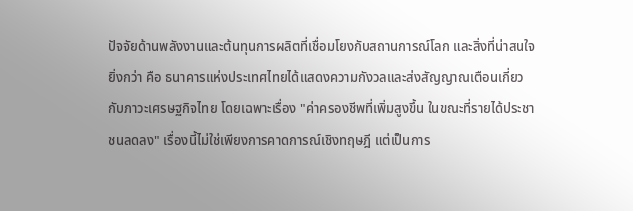ปัจจัยด้านพลังงานและต้นทุนการผลิตที่เชื่อมโยงกับสถานการณ์โลก และสิ่งที่น่าสนใจยิ่งกว่า คือ ธนาคารแห่งประเทศไทยได้แสดงความกังวลและส่งสัญญาณเตือนเกี่ยวกับภาวะเศรษฐกิจไทย โดยเฉพาะเรื่อง "ค่าครองชีพที่เพิ่มสูงขึ้น ในขณะที่รายได้ประชาชนลดลง" เรื่องนี้ไม่ใช่เพียงการคาดการณ์เชิงทฤษฎี แต่เป็นการ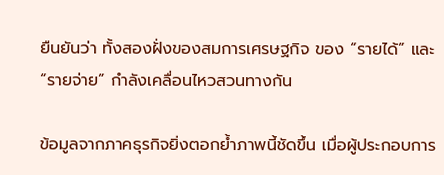ยืนยันว่า ทั้งสองฝั่งของสมการเศรษฐกิจ ของ “รายได้” และ “รายจ่าย” กำลังเคลื่อนไหวสวนทางกัน

ข้อมูลจากภาคธุรกิจยิ่งตอกย้ำภาพนี้ชัดขึ้น เมื่อผู้ประกอบการ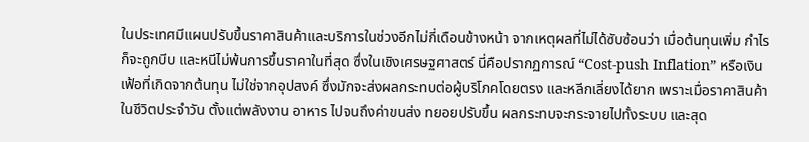ในประเทศมีแผนปรับขึ้นราคาสินค้าและบริการในช่วงอีกไม่กี่เดือนข้างหน้า จากเหตุผลที่ไม่ได้ซับซ้อนว่า เมื่อต้นทุนเพิ่ม กำไรก็จะถูกบีบ และหนีไม่พ้นการขึ้นราคาในที่สุด ซึ่งในเชิงเศรษฐศาสตร์ นี่คือปรากฏการณ์ “Cost-push Inflation” หรือเงินเฟ้อที่เกิดจากต้นทุน ไม่ใช่จากอุปสงค์ ซึ่งมักจะส่งผลกระทบต่อผู้บริโภคโดยตรง และหลีกเลี่ยงได้ยาก เพราะเมื่อราคาสินค้าในชีวิตประจำวัน ตั้งแต่พลังงาน อาหาร ไปจนถึงค่าขนส่ง ทยอยปรับขึ้น ผลกระทบจะกระจายไปทั้งระบบ และสุด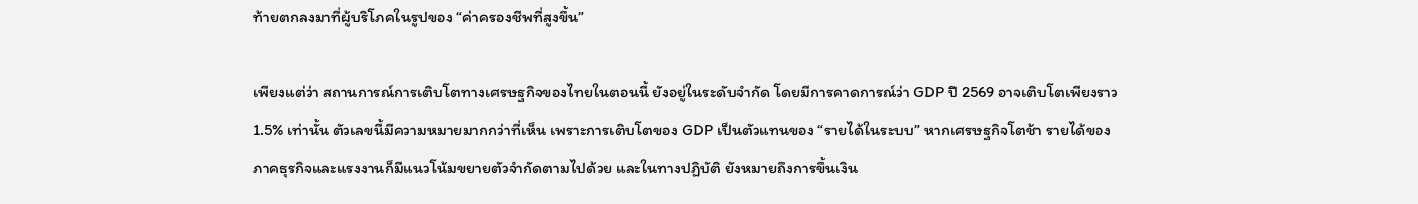ท้ายตกลงมาที่ผู้บริโภคในรูปของ “ค่าครองชีพที่สูงขึ้น”

เพียงแต่ว่า สถานการณ์การเติบโตทางเศรษฐกิจของไทยในตอนนี้ ยังอยู่ในระดับจำกัด โดยมีการคาดการณ์ว่า GDP ปี 2569 อาจเติบโตเพียงราว 1.5% เท่านั้น ตัวเลขนี้มีความหมายมากกว่าที่เห็น เพราะการเติบโตของ GDP เป็นตัวแทนของ “รายได้ในระบบ” หากเศรษฐกิจโตช้า รายได้ของภาคธุรกิจและแรงงานก็มีแนวโน้มขยายตัวจำกัดตามไปด้วย และในทางปฏิบัติ ยังหมายถึงการขึ้นเงิน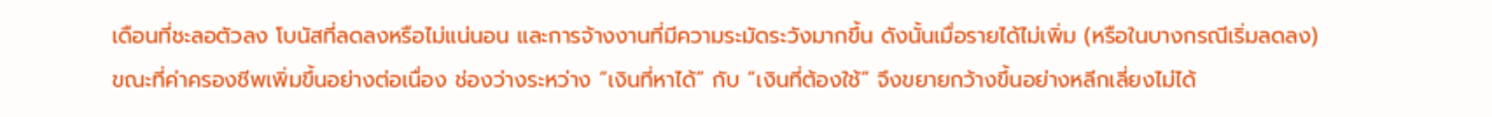เดือนที่ชะลอตัวลง โบนัสที่ลดลงหรือไม่แน่นอน และการจ้างงานที่มีความระมัดระวังมากขึ้น ดังนั้นเมื่อรายได้ไม่เพิ่ม (หรือในบางกรณีเริ่มลดลง) ขณะที่ค่าครองชีพเพิ่มขึ้นอย่างต่อเนื่อง ช่องว่างระหว่าง “เงินที่หาได้” กับ “เงินที่ต้องใช้” จึงขยายกว้างขึ้นอย่างหลีกเลี่ยงไม่ได้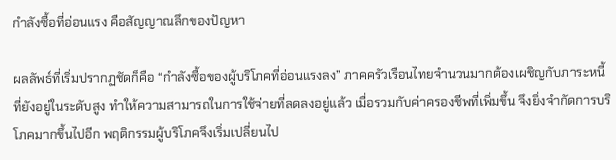กำลังซื้อที่อ่อนแรง คือสัญญาณลึกของปัญหา

ผลลัพธ์ที่เริ่มปรากฏชัดก็คือ “กำลังซื้อของผู้บริโภคที่อ่อนแรงลง” ภาคครัวเรือนไทยจำนวนมากต้องเผชิญกับภาระหนี้ที่ยังอยู่ในระดับสูง ทำให้ความสามารถในการใช้จ่ายที่ลดลงอยู่แล้ว เมื่อรวมกับค่าครองชีพที่เพิ่มขึ้น จึงยิ่งจำกัดการบริโภคมากขึ้นไปอีก พฤติกรรมผู้บริโภคจึงเริ่มเปลี่ยนไป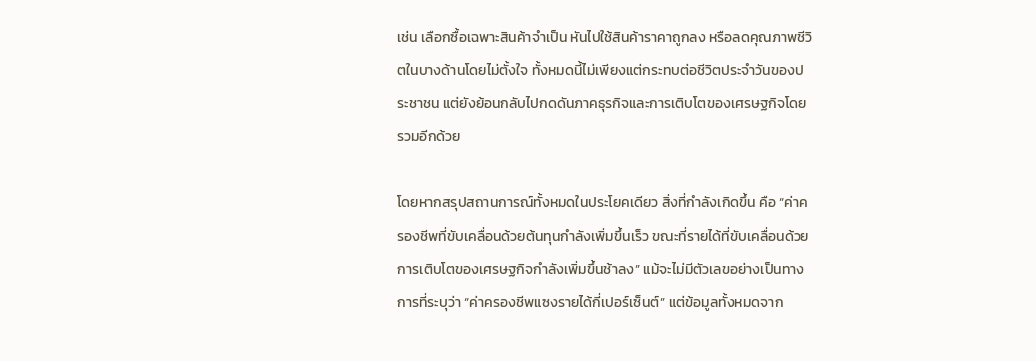เช่น เลือกซื้อเฉพาะสินค้าจำเป็น หันไปใช้สินค้าราคาถูกลง หรือลดคุณภาพชีวิตในบางด้านโดยไม่ตั้งใจ ทั้งหมดนี้ไม่เพียงแต่กระทบต่อชีวิตประจำวันของประชาชน แต่ยังย้อนกลับไปกดดันภาคธุรกิจและการเติบโตของเศรษฐกิจโดยรวมอีกด้วย

โดยหากสรุปสถานการณ์ทั้งหมดในประโยคเดียว สิ่งที่กำลังเกิดขึ้น คือ “ค่าครองชีพที่ขับเคลื่อนด้วยต้นทุนกำลังเพิ่มขึ้นเร็ว ขณะที่รายได้ที่ขับเคลื่อนด้วยการเติบโตของเศรษฐกิจกำลังเพิ่มขึ้นช้าลง” แม้จะไม่มีตัวเลขอย่างเป็นทางการที่ระบุว่า “ค่าครองชีพแซงรายได้กี่เปอร์เซ็นต์” แต่ข้อมูลทั้งหมดจาก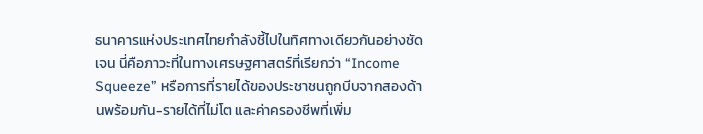ธนาคารแห่งประเทศไทยกำลังชี้ไปในทิศทางเดียวกันอย่างชัดเจน นี่คือภาวะที่ในทางเศรษฐศาสตร์ที่เรียกว่า “Income Squeeze” หรือการที่รายได้ของประชาชนถูกบีบจากสองด้านพร้อมกัน-รายได้ที่ไม่โต และค่าครองชีพที่เพิ่ม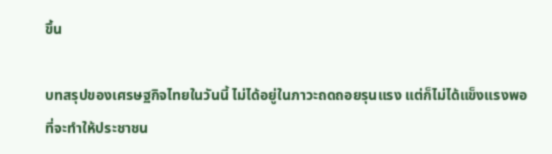ขึ้น

บทสรุปของเศรษฐกิจไทยในวันนี้ ไม่ได้อยู่ในภาวะถดถอยรุนแรง แต่ก็ไม่ได้แข็งแรงพอที่จะทำให้ประชาชน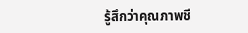รู้สึกว่าคุณภาพชี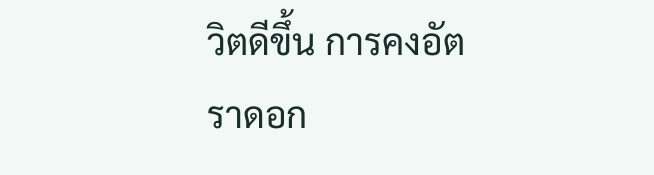วิตดีขึ้น การคงอัตราดอก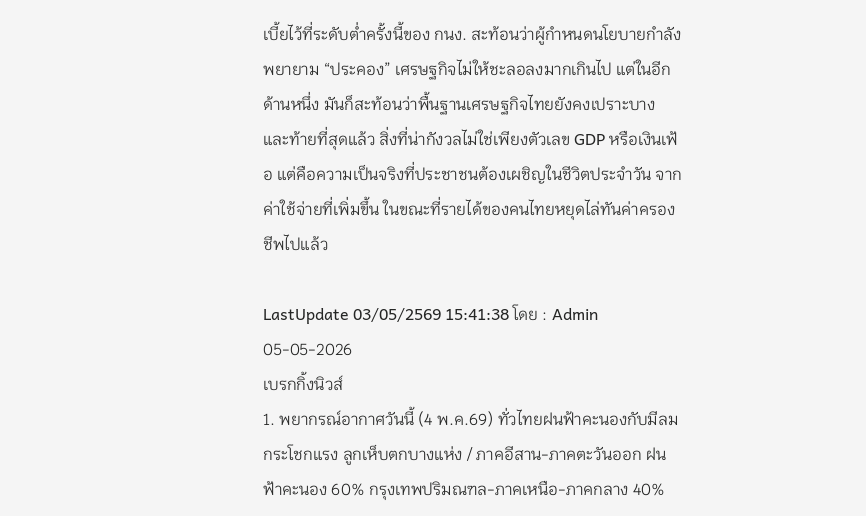เบี้ยไว้ที่ระดับต่ำครั้งนี้ของ กนง. สะท้อนว่าผู้กำหนดนโยบายกำลังพยายาม “ประคอง” เศรษฐกิจไม่ให้ชะลอลงมากเกินไป แต่ในอีกด้านหนึ่ง มันก็สะท้อนว่าพื้นฐานเศรษฐกิจไทยยังคงเปราะบาง และท้ายที่สุดแล้ว สิ่งที่น่ากังวลไม่ใช่เพียงตัวเลข GDP หรือเงินเฟ้อ แต่คือความเป็นจริงที่ประชาชนต้องเผชิญในชีวิตประจำวัน จากค่าใช้จ่ายที่เพิ่มขึ้น ในขณะที่รายได้ของคนไทยหยุดไล่ทันค่าครองชีพไปแล้ว

LastUpdate 03/05/2569 15:41:38 โดย : Admin
05-05-2026
เบรกกิ้งนิวส์
1. พยากรณ์อากาศวันนี้ (4 พ.ค.69) ทั่วไทยฝนฟ้าคะนองกับมีลมกระโชกแรง ลูกเห็บตกบางแห่ง / ภาคอีสาน-ภาคตะวันออก ฝนฟ้าคะนอง 60% กรุงเทพปริมณฑล-ภาคเหนือ-ภาคกลาง 40%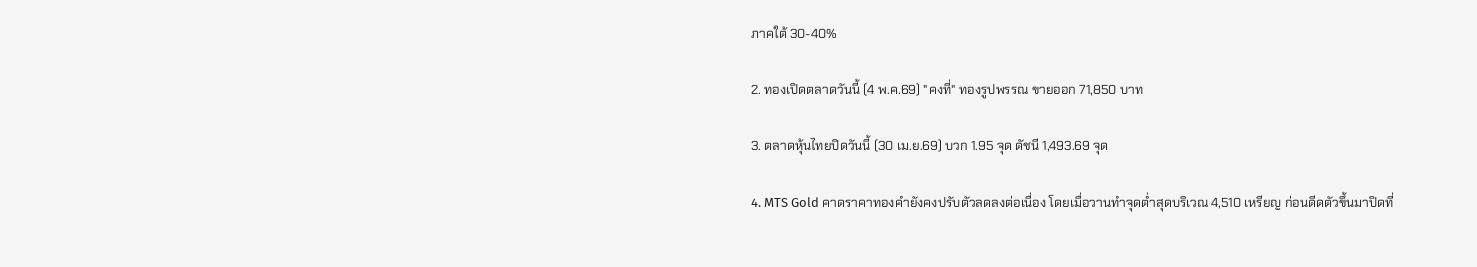ภาคใต้ 30-40%

2. ทองเปิดตลาดวันนี้ (4 พ.ค.69) "คงที่" ทองรูปพรรณ ขายออก 71,850 บาท

3. ตลาดหุ้นไทยปิดวันนี้ (30 เม.ย.69) บวก 1.95 จุด ดัชนี 1,493.69 จุด

4. MTS Gold คาดราคาทองคำยังคงปรับตัวลดลงต่อเนื่อง โดยเมื่อวานทำจุดต่ำสุดบริเวณ 4,510 เหรียญ ก่อนดีดตัวขึ้นมาปิดที่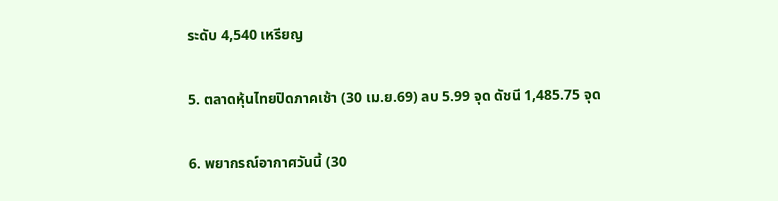ระดับ 4,540 เหรียญ

5. ตลาดหุ้นไทยปิดภาคเช้า (30 เม.ย.69) ลบ 5.99 จุด ดัชนี 1,485.75 จุด

6. พยากรณ์อากาศวันนี้ (30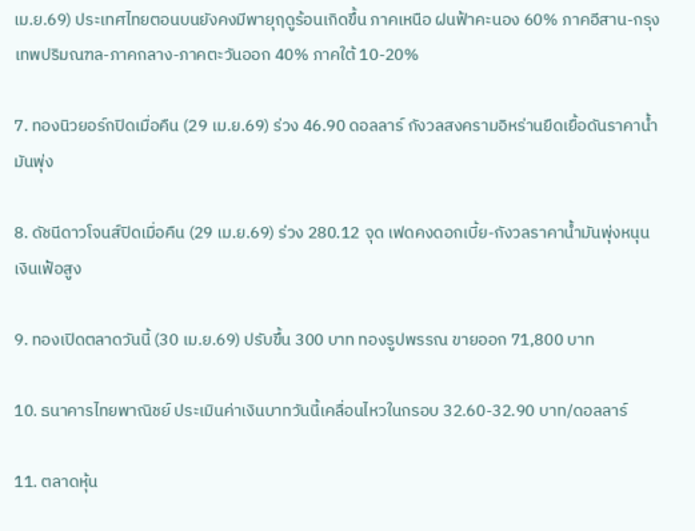เม.ย.69) ประเทศไทยตอนบนยังคงมีพายุฤดูร้อนเกิดขึ้น ภาคเหนือ ฝนฟ้าคะนอง 60% ภาคอีสาน-กรุงเทพปริมณฑล-ภาคกลาง-ภาคตะวันออก 40% ภาคใต้ 10-20%

7. ทองนิวยอร์กปิดเมื่อคืน (29 เม.ย.69) ร่วง 46.90 ดอลลาร์ กังวลสงครามอิหร่านยืดเยื้อดันราคาน้ำมันพุ่ง

8. ดัชนีดาวโจนส์ปิดเมื่อคืน (29 เม.ย.69) ร่วง 280.12 จุด เฟดคงดอกเบี้ย-กังวลราคาน้ำมันพุ่งหนุนเงินเฟ้อสูง

9. ทองเปิดตลาดวันนี้ (30 เม.ย.69) ปรับขึ้น 300 บาท ทองรูปพรรณ ขายออก 71,800 บาท

10. ธนาคารไทยพาณิชย์ ประเมินค่าเงินบาทวันนี้เคลื่อนไหวในกรอบ 32.60-32.90 บาท/ดอลลาร์

11. ตลาดหุ้น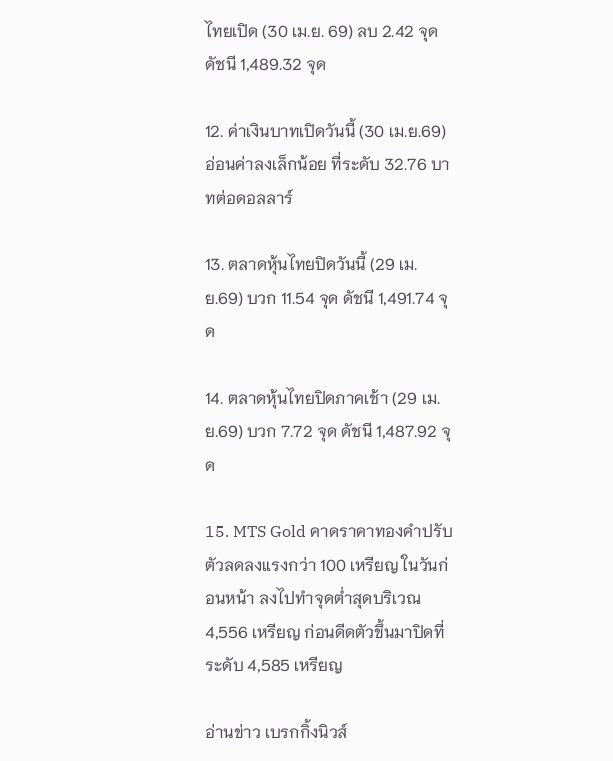ไทยเปิด (30 เม.ย. 69) ลบ 2.42 จุด ดัชนี 1,489.32 จุด

12. ค่าเงินบาทเปิดวันนี้ (30 เม.ย.69) อ่อนค่าลงเล็กน้อย ที่ระดับ 32.76 บาทต่อดอลลาร์

13. ตลาดหุ้นไทยปิดวันนี้ (29 เม.ย.69) บวก 11.54 จุด ดัชนี 1,491.74 จุด

14. ตลาดหุ้นไทยปิดภาคเช้า (29 เม.ย.69) บวก 7.72 จุด ดัชนี 1,487.92 จุด

15. MTS Gold คาดราคาทองคำปรับตัวลดลงแรงกว่า 100 เหรียญ ในวันก่อนหน้า ลงไปทำจุดต่ำสุดบริเวณ 4,556 เหรียญ ก่อนดีดตัวขึ้นมาปิดที่ระดับ 4,585 เหรียญ

อ่านข่าว เบรกกิ้งนิวส์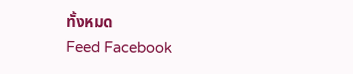ทั้งหมด
Feed Facebook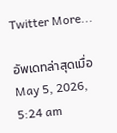Twitter More...

อัพเดทล่าสุดเมื่อ May 5, 2026, 5:24 am